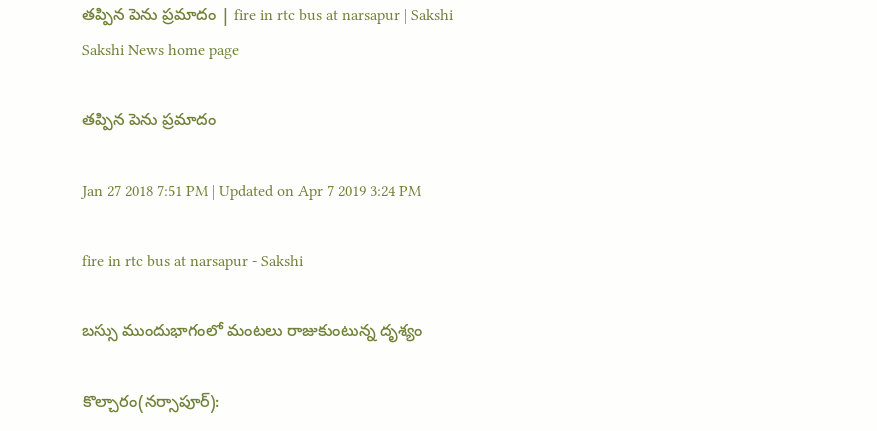తప్పిన పెను ప్రమాదం | fire in rtc bus at narsapur | Sakshi
Sakshi News home page

తప్పిన పెను ప్రమాదం

Jan 27 2018 7:51 PM | Updated on Apr 7 2019 3:24 PM

fire in rtc bus at narsapur - Sakshi

బస్సు ముందుభాగంలో మంటలు రాజుకుంటున్న దృశ్యం

కొల్చారం(నర్సాపూర్‌):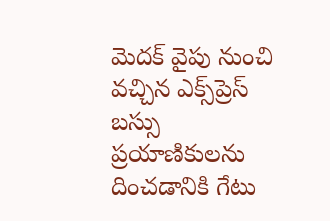మెదక్‌ వైపు నుంచి వచ్చిన ఎక్స్‌ప్రెస్‌ బస్సు ప్రయాణికులను దించడానికి గేటు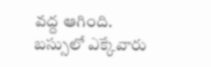వద్ద ఆగింది. బస్సులో ఎక్కేవారు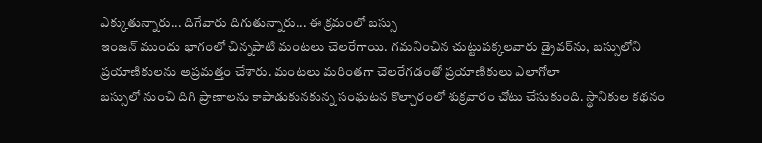ఎక్కుతున్నారు... దిగేవారు దిగుతున్నారు... ఈ క్రమంలో బస్సు
ఇంజన్‌ ముందు భాగంలో చిన్నపాటి మంటలు చెలరేగాయి. గమనించిన చుట్టుపక్కలవారు డ్రైవర్‌ను, బస్సులోని ప్రయాణికులను అప్రమత్తం చేశారు. మంటలు మరింతగా చెలరేగడంతో ప్రయాణికులు ఎలాగోలా
బస్సులో నుంచి దిగి ప్రాణాలను కాపాడుకునకున్న సంఘటన కొల్చారంలో శుక్రవారం చోటు చేసుకుంది. స్థానికుల కథనం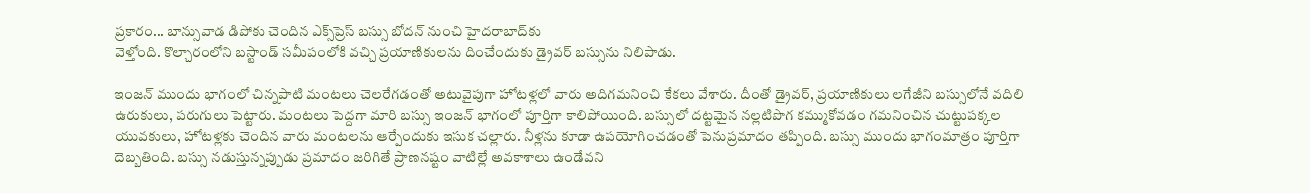ప్రకారం... బాన్సువాడ డిపోకు చెందిన ఎక్స్‌ప్రెస్‌ బస్సు బోదన్‌ నుంచి హైదరాబాద్‌కు
వెళ్తోంది. కొల్చారంలోని బస్టాండ్‌ సమీపంలోకి వచ్చి ప్రయాణికులను దించేందుకు డ్రైవర్‌ బస్సును నిలిపాడు.

ఇంజన్‌ ముందు భాగంలో చిన్నపాటి మంటలు చెలరేగడంతో అటువైపుగా హోటళ్లలో వారు అదిగమనించి కేకలు వేశారు. దీంతో డ్రైవర్, ప్రయాణికులు లగేజీని బస్సులోనే వదిలి ఉరుకులు, పరుగులు పెట్టారు. మంటలు పెద్దగా మారి బస్సు ఇంజన్‌ భాగంలో పూర్తిగా కాలిపోయింది. బస్సులో దట్టమైన నల్లటిపొగ కమ్ముకోవడం గమనించిన చుట్టుపక్కల యువకులు, హోటళ్లకు చెందిన వారు మంటలను ఆర్పేందుకు ఇసుక చల్లారు. నీళ్లను కూడా ఉపయోగించడంతో పెనుప్రమాదం తప్పింది. బస్సు ముందు భాగంమాత్రం పూర్తిగా దెబ్బతింది. బస్సు నడుస్తున్నప్పుడు ప్రమాదం జరిగితే ప్రాణనష్టం వాటిల్లే అవకాశాలు ఉండేవని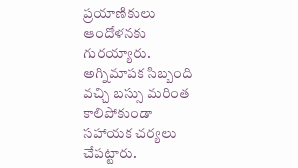ప్రయాణికులు ఆందోళనకు గురయ్యారు. అగ్నిమాపక సిబ్బంది వచ్చి బస్సు మరింత కాలిపోకుండా సహాయక చర్యలు చేపట్టారు.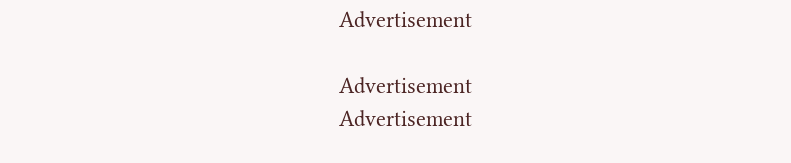Advertisement

Advertisement
Advertisement